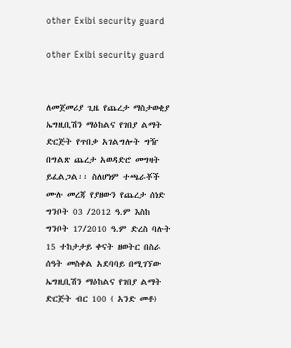other Exibi security guard

other Exibi security guard


ለመጀመሪያ ጊዜ የጨረታ ማስታወቂያ
ኤግዚቢሽን ማዕከልና የገበያ ልማት ድርጅት የጥበቃ አገልግሎት ግዥ በግልጽ ጨረታ አወዳድሮ መግዛት ይፈልጋል፡፡ ስለሆነም ተጫራቾች ሙሉ መረጃ የያዘውን የጨረታ ሰነድ ግንቦት 03 /2012 ዓ.ም እስከ ግንቦት 17/2010 ዓ.ም ድረስ ባሉት 15 ተከታታይ ቀናት ዘወትር በስራ ሰዓት መስቀል አደባባይ በሚገኘው ኤግዚቢሽን ማዕከልና የገበያ ልማት ድርጅት ብር 100 ( አንድ መቶ)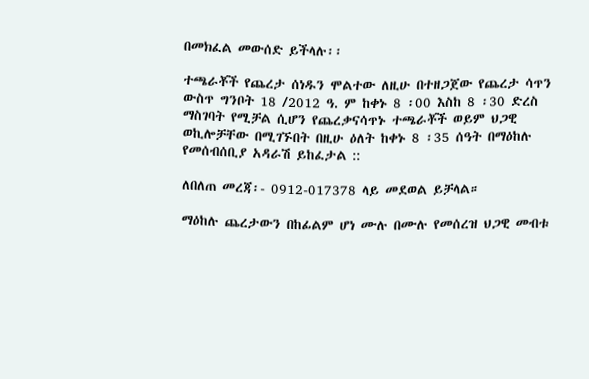በመክፈል መውሰድ ይችላሉ፡፡

ተጫራቾች የጨረታ ሰነዱን ሞልተው ለዚሁ በተዘጋጀው የጨረታ ሳጥን ውስጥ ግንቦት 18 /2012 ዓ. ም ከቀኑ 8 ፡00 እስከ 8 ፡30 ድረስ ማስገባት የሚቻል ሲሆን የጨረቃናሳጥኑ ተጫራቾች ወይም ህጋዊ ወኪሎቻቸው በሚገኙበት በዚሁ ዕለት ከቀኑ 8 ፡35 ሰዓት በማዕከሉ የመሰብሰቢያ አዳራሽ ይከፈታል ::

ለበለጠ መረጃ፡- 0912-017378 ላይ መደወል ይቻላል።

ማዕከሉ ጨረታውን በከፊልም ሆነ ሙሉ በሙሉ የመሰረዝ ህጋዊ መብቱ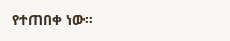የተጠበቀ ነው።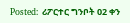Posted: ሪፖርተር ግንቦት 02 ቀን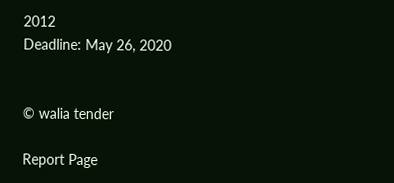2012
Deadline: May 26, 2020


© walia tender

Report Page